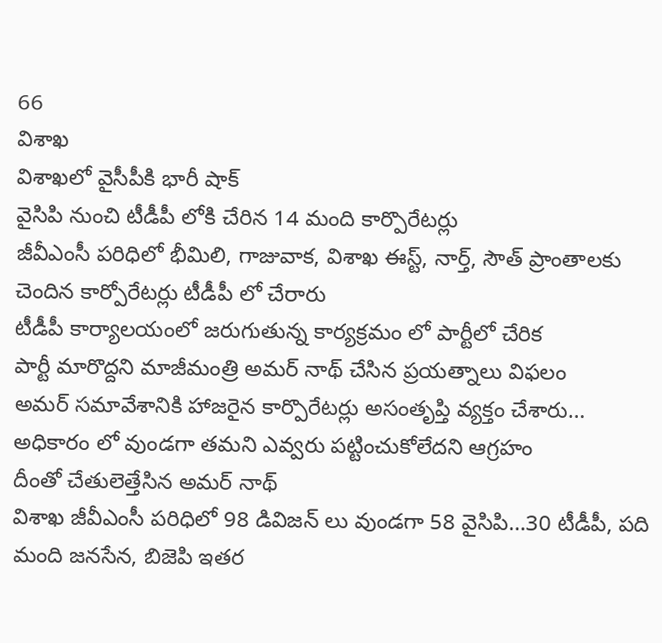66
విశాఖ
విశాఖలో వైసీపీకి భారీ షాక్
వైసిపి నుంచి టీడీపీ లోకి చేరిన 14 మంది కార్పొరేటర్లు
జీవీఎంసీ పరిధిలో భీమిలి, గాజువాక, విశాఖ ఈస్ట్, నార్త్, సౌత్ ప్రాంతాలకు చెందిన కార్పోరేటర్లు టీడీపీ లో చేరారు
టీడీపీ కార్యాలయంలో జరుగుతున్న కార్యక్రమం లో పార్టీలో చేరిక
పార్టీ మారొద్దని మాజీమంత్రి అమర్ నాథ్ చేసిన ప్రయత్నాలు విఫలం
అమర్ సమావేశానికి హాజరైన కార్పొరేటర్లు అసంతృప్తి వ్యక్తం చేశారు… అధికారం లో వుండగా తమని ఎవ్వరు పట్టించుకోలేదని ఆగ్రహం
దీంతో చేతులెత్తేసిన అమర్ నాథ్
విశాఖ జీవీఎంసీ పరిధిలో 98 డివిజన్ లు వుండగా 58 వైసిపి…30 టీడీపీ, పది మంది జనసేన, బిజెపి ఇతర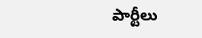పార్టీలు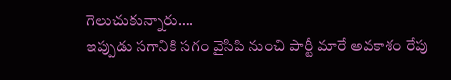గెలుచుకున్నారు….
ఇప్పుడు సగానికి సగం వైసిపి నుంచి పార్టీ మారే అవకాశం రేపు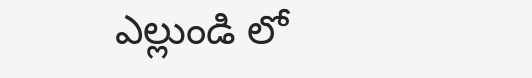ఎల్లుండి లో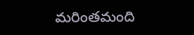మరింతమంది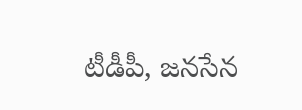టీడీపీ, జనసేన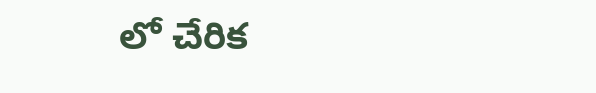లో చేరిక